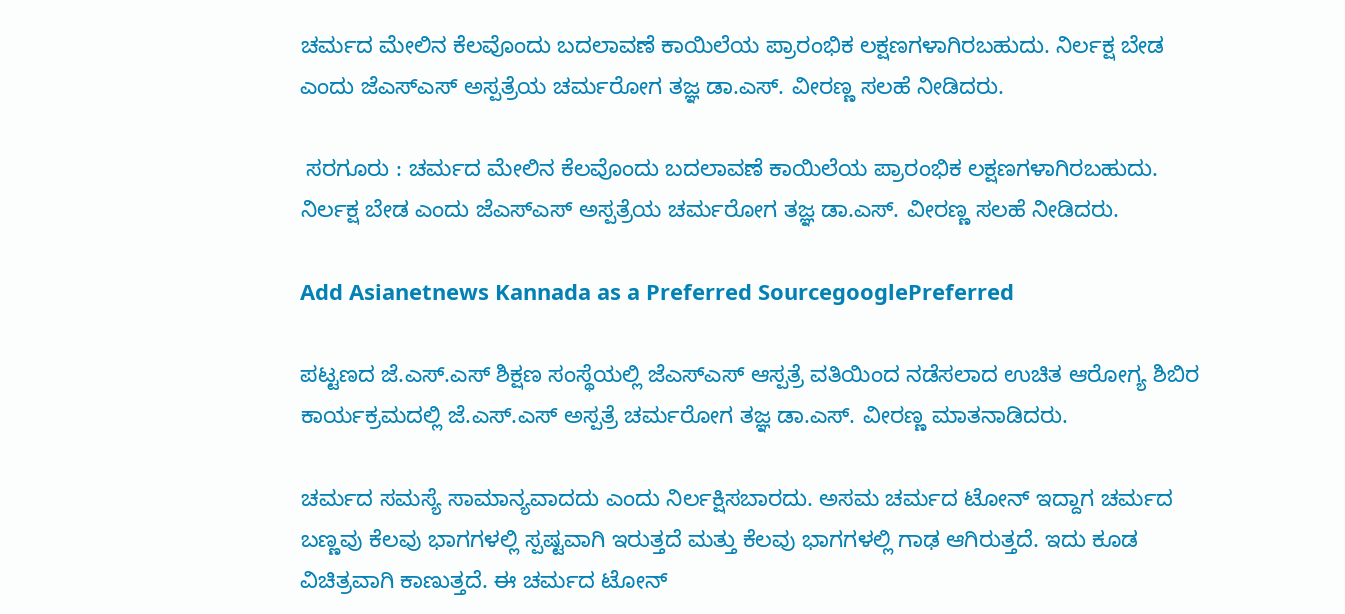ಚರ್ಮದ ಮೇಲಿನ ಕೆಲವೊಂದು ಬದಲಾವಣೆ ಕಾಯಿಲೆಯ ಪ್ರಾರಂಭಿಕ ಲಕ್ಷಣಗಳಾಗಿರಬಹುದು. ನಿರ್ಲಕ್ಷ ಬೇಡ ಎಂದು ಜೆಎಸ್ಎಸ್ ಅಸ್ಪತ್ರೆಯ ಚರ್ಮರೋಗ ತಜ್ಞ ಡಾ.ಎಸ್. ವೀರಣ್ಣ ಸಲಹೆ ನೀಡಿದರು.

 ಸರಗೂರು : ಚರ್ಮದ ಮೇಲಿನ ಕೆಲವೊಂದು ಬದಲಾವಣೆ ಕಾಯಿಲೆಯ ಪ್ರಾರಂಭಿಕ ಲಕ್ಷಣಗಳಾಗಿರಬಹುದು. ನಿರ್ಲಕ್ಷ ಬೇಡ ಎಂದು ಜೆಎಸ್ಎಸ್ ಅಸ್ಪತ್ರೆಯ ಚರ್ಮರೋಗ ತಜ್ಞ ಡಾ.ಎಸ್. ವೀರಣ್ಣ ಸಲಹೆ ನೀಡಿದರು.

Add Asianetnews Kannada as a Preferred SourcegooglePreferred

ಪಟ್ಟಣದ ಜೆ.ಎಸ್.ಎಸ್ ಶಿಕ್ಷಣ ಸಂಸ್ಥೆಯಲ್ಲಿ ಜೆಎಸ್ಎಸ್ ಆಸ್ಪತ್ರೆ ವತಿಯಿಂದ ನಡೆಸಲಾದ ಉಚಿತ ಆರೋಗ್ಯ ಶಿಬಿರ ಕಾರ್ಯಕ್ರಮದಲ್ಲಿ ಜೆ.ಎಸ್.ಎಸ್ ಅಸ್ಪತ್ರೆ ಚರ್ಮರೋಗ ತಜ್ಞ ಡಾ.ಎಸ್. ವೀರಣ್ಣ ಮಾತನಾಡಿದರು.

ಚರ್ಮದ ಸಮಸ್ಯೆ ಸಾಮಾನ್ಯವಾದದು ಎಂದು ನಿರ್ಲಕ್ಷಿಸಬಾರದು. ಅಸಮ ಚರ್ಮದ ಟೋನ್ ಇದ್ದಾಗ ಚರ್ಮದ ಬಣ್ಣವು ಕೆಲವು ಭಾಗಗಳಲ್ಲಿ ಸ್ಪಷ್ಟವಾಗಿ ಇರುತ್ತದೆ ಮತ್ತು ಕೆಲವು ಭಾಗಗಳಲ್ಲಿ ಗಾಢ ಆಗಿರುತ್ತದೆ. ಇದು ಕೂಡ ವಿಚಿತ್ರವಾಗಿ ಕಾಣುತ್ತದೆ. ಈ ಚರ್ಮದ ಟೋನ್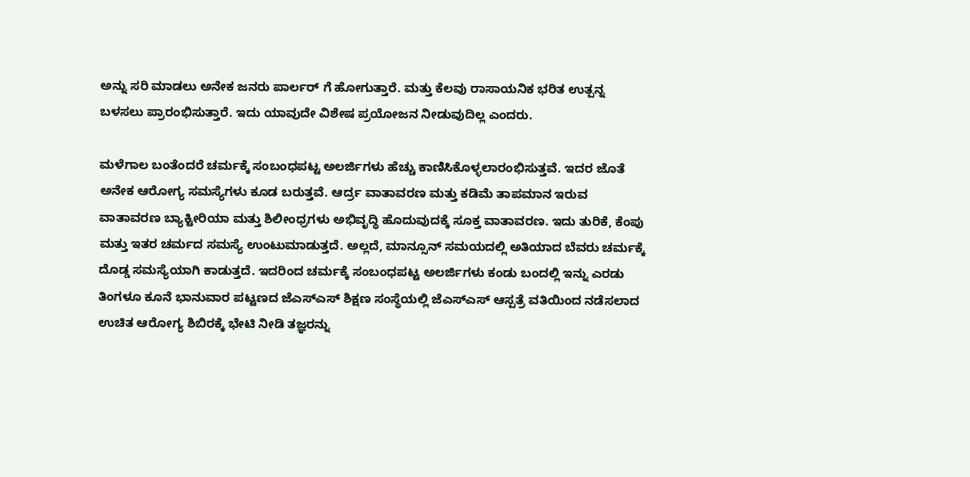ಅನ್ನು ಸರಿ ಮಾಡಲು ಅನೇಕ ಜನರು ಪಾರ್ಲರ್ ಗೆ ಹೋಗುತ್ತಾರೆ. ಮತ್ತು ಕೆಲವು ರಾಸಾಯನಿಕ ಭರಿತ ಉತ್ಪನ್ನ ಬಳಸಲು ಪ್ರಾರಂಭಿಸುತ್ತಾರೆ. ಇದು ಯಾವುದೇ ವಿಶೇಷ ಪ್ರಯೋಜನ ನೀಡುವುದಿಲ್ಲ ಎಂದರು.

ಮಳೆಗಾಲ ಬಂತೆಂದರೆ ಚರ್ಮಕ್ಕೆ ಸಂಬಂಧಪಟ್ಟ ಅಲರ್ಜಿಗಳು ಹೆಚ್ಚು ಕಾಣಿಸಿಕೊಳ್ಳಲಾರಂಭಿಸುತ್ತವೆ. ಇದರ ಜೊತೆ ಅನೇಕ ಆರೋಗ್ಯ ಸಮಸ್ಯೆಗಳು ಕೂಡ ಬರುತ್ತವೆ. ಆರ್ದ್ರ ವಾತಾವರಣ ಮತ್ತು ಕಡಿಮೆ ತಾಪಮಾನ ಇರುವ ವಾತಾವರಣ ಬ್ಯಾಕ್ಟೀರಿಯಾ ಮತ್ತು ಶಿಲೀಂಧ್ರಗಳು ಅಭಿವೃದ್ಧಿ ಹೊದುವುದಕ್ಕೆ ಸೂಕ್ತ ವಾತಾವರಣ. ಇದು ತುರಿಕೆ, ಕೆಂಪು ಮತ್ತು ಇತರ ಚರ್ಮದ ಸಮಸ್ಯೆ ಉಂಟುಮಾಡುತ್ತದೆ. ಅಲ್ಲದೆ, ಮಾನ್ಸೂನ್ ಸಮಯದಲ್ಲಿ ಅತಿಯಾದ ಬೆವರು ಚರ್ಮಕ್ಕೆ ದೊಡ್ಡ ಸಮಸ್ಯೆಯಾಗಿ ಕಾಡುತ್ತದೆ. ಇದರಿಂದ ಚರ್ಮಕ್ಕೆ ಸಂಬಂಧಪಟ್ಟ ಅಲರ್ಜಿಗಳು ಕಂಡು ಬಂದಲ್ಲಿ ಇನ್ನು ಎರಡು ತಿಂಗಳೂ ಕೂನೆ ಭಾನುವಾರ ಪಟ್ಟಣದ ಜೆಎಸ್ಎಸ್ ಶಿಕ್ಷಣ ಸಂಸ್ಥೆಯಲ್ಲಿ ಜೆಎಸ್ಎಸ್ ಆಸ್ಪತ್ರೆ ವತಿಯಿಂದ ನಡೆಸಲಾದ ಉಚಿತ ಆರೋಗ್ಯ ಶಿಬಿರಕ್ಕೆ ಭೇಟಿ ನೀಡಿ ತಜ್ಞರನ್ನು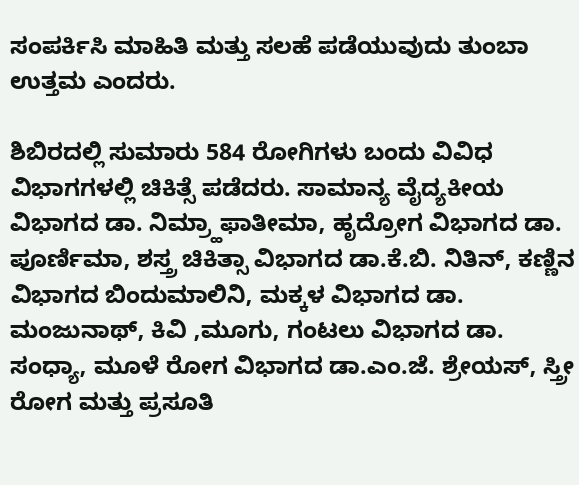ಸಂಪರ್ಕಿಸಿ ಮಾಹಿತಿ ಮತ್ತು ಸಲಹೆ ಪಡೆಯುವುದು ತುಂಬಾ ಉತ್ತಮ ಎಂದರು.

ಶಿಬಿರದಲ್ಲಿ ಸುಮಾರು 584 ರೋಗಿಗಳು ಬಂದು ವಿವಿಧ ವಿಭಾಗಗಳಲ್ಲಿ ಚಿಕಿತ್ಸೆ ಪಡೆದರು. ಸಾಮಾನ್ಯ ವೈದ್ಯಕೀಯ ವಿಭಾಗದ ಡಾ. ನಿಮ್ರ್ಹಾಫಾತೀಮಾ, ಹೃದ್ರೋಗ ವಿಭಾಗದ ಡಾ. ಪೂರ್ಣಿಮಾ, ಶಸ್ತ್ರ ಚಿಕಿತ್ಸಾ ವಿಭಾಗದ ಡಾ.ಕೆ.ಬಿ. ನಿತಿನ್, ಕಣ್ಣಿನ ವಿಭಾಗದ ಬಿಂದುಮಾಲಿನಿ, ಮಕ್ಕಳ ವಿಭಾಗದ ಡಾ. ಮಂಜುನಾಥ್, ಕಿವಿ ,ಮೂಗು, ಗಂಟಲು ವಿಭಾಗದ ಡಾ. ಸಂಧ್ಯಾ, ಮೂಳೆ ರೋಗ ವಿಭಾಗದ ಡಾ.ಎಂ.ಜೆ. ಶ್ರೇಯಸ್, ಸ್ತ್ರೀ ರೋಗ ಮತ್ತು ಪ್ರಸೂತಿ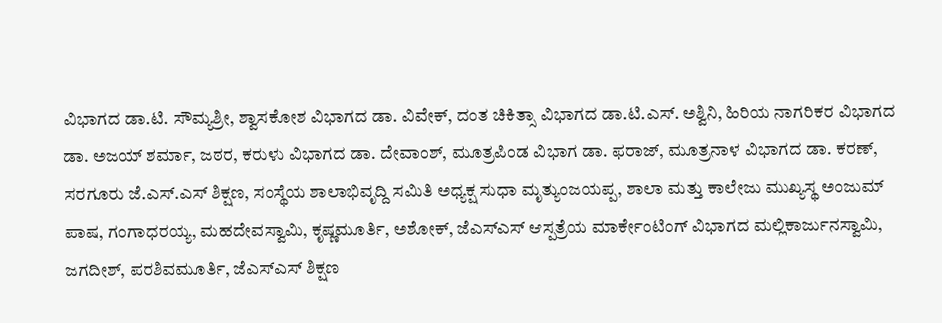ವಿಭಾಗದ ಡಾ.ಟಿ. ಸೌಮ್ಯಶ್ರೀ, ಶ್ವಾಸಕೋಶ ವಿಭಾಗದ ಡಾ. ವಿವೇಕ್, ದಂತ ಚಿಕಿತ್ಸಾ ವಿಭಾಗದ ಡಾ.ಟಿ.ಎಸ್. ಅಶ್ವಿನಿ, ಹಿರಿಯ ನಾಗರಿಕರ ವಿಭಾಗದ ಡಾ. ಅಜಯ್ ಶರ್ಮಾ, ಜಠರ, ಕರುಳು ವಿಭಾಗದ ಡಾ. ದೇವಾಂಶ್, ಮೂತ್ರಪಿಂಡ ವಿಭಾಗ ಡಾ. ಫರಾಜ್, ಮೂತ್ರನಾಳ ವಿಭಾಗದ ಡಾ. ಕರಣ್, ಸರಗೂರು ಜೆ.ಎಸ್.ಎಸ್ ಶಿಕ್ಷಣ, ಸಂಸ್ಥೆಯ ಶಾಲಾಭಿವೃದ್ದಿ ಸಮಿತಿ ಅಧ್ಯಕ್ಷ ಸುಧಾ ಮೃತ್ಯುಂಜಯಪ್ಪ, ಶಾಲಾ ಮತ್ತು ಕಾಲೇಜು ಮುಖ್ಯಸ್ಥ ಅಂಜುಮ್ ಪಾಷ, ಗಂಗಾಧರಯ್ಯ, ಮಹದೇವಸ್ವಾಮಿ, ಕೃಷ್ಣಮೂರ್ತಿ, ಅಶೋಕ್, ಜೆಎಸ್ಎಸ್ ಆಸ್ಪತ್ರೆಯ ಮಾರ್ಕೇಂಟಿಂಗ್ ವಿಭಾಗದ ಮಲ್ಲಿಕಾರ್ಜುನಸ್ವಾಮಿ, ಜಗದೀಶ್, ಪರಶಿವಮೂರ್ತಿ, ಜೆಎಸ್ಎಸ್ ಶಿಕ್ಷಣ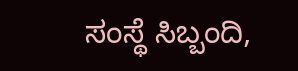ಸಂಸ್ಥೆ ಸಿಬ್ಬಂದಿ,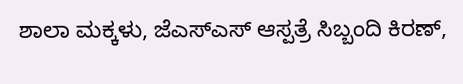ಶಾಲಾ ಮಕ್ಕಳು, ಜೆಎಸ್ಎಸ್ ಆಸ್ಪತ್ರೆ ಸಿಬ್ಬಂದಿ ಕಿರಣ್,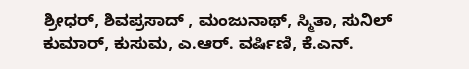ಶ್ರೀಧರ್, ಶಿವಪ್ರಸಾದ್ , ಮಂಜುನಾಥ್, ಸ್ಮಿತಾ, ಸುನಿಲ್ ಕುಮಾರ್, ಕುಸುಮ, ಎ.ಆರ್. ವರ್ಷಿಣಿ, ಕೆ.ಎನ್.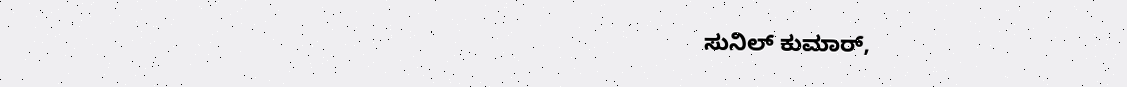ಸುನಿಲ್ ಕುಮಾರ್,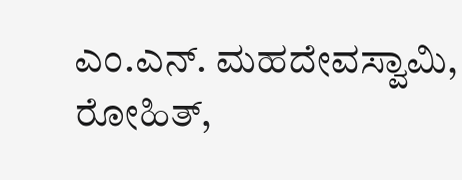ಎಂ.ಎನ್. ಮಹದೇವಸ್ವಾಮಿ, ರೋಹಿತ್,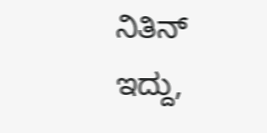ನಿತಿನ್ ಇದ್ದು,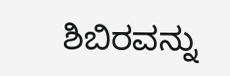ಶಿಬಿರವನ್ನು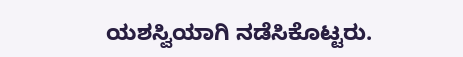ಯಶಸ್ವಿಯಾಗಿ ನಡೆಸಿಕೊಟ್ಟರು.